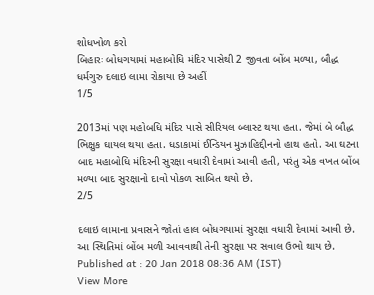શોધખોળ કરો
બિહારઃ બોધગયામાં મહાબોધિ મંદિર પાસેથી 2 જીવતા બોંબ મળ્યા, બૌદ્ધ ધર્મગુરુ દલાઇ લામા રોકાયા છે અહીં
1/5

2013માં પણ મહોબધિ મંદિર પાસે સીરિયલ બ્લાસ્ટ થયા હતા. જેમાં બે બૌદ્ધ ભિક્ષુક ઘાયલ થયા હતા. ધડાકામાં ઈન્ડિયન મુઝાહિદ્દીનનો હાથ હતો. આ ઘટના બાદ મહાબોધિ મંદિરની સુરક્ષા વધારી દેવામાં આવી હતી, પરંતુ એક વખત બોંબ મળ્યા બાદ સુરક્ષાનો દાવો પોકળ સાબિત થયો છે.
2/5

દલાઇ લામાના પ્રવાસને જોતાં હાલ બોધગયામાં સુરક્ષા વધારી દેવામાં આવી છે. આ સ્થિતિમાં બોંબ મળી આવવાથી તેની સુરક્ષા પર સવાલ ઉભો થાય છે.
Published at : 20 Jan 2018 08:36 AM (IST)
View More